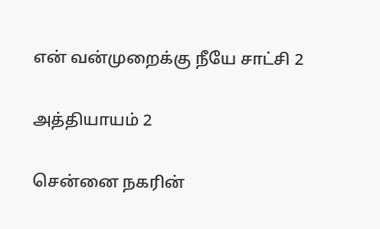என் வன்முறைக்கு நீயே சாட்சி 2

அத்தியாயம் 2

சென்னை நகரின்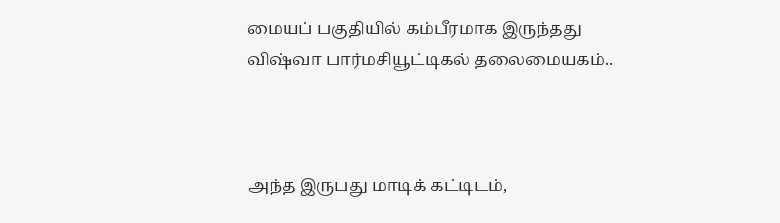மையப் பகுதியில் கம்பீரமாக இருந்தது விஷ்வா பார்மசியூட்டிகல் தலைமையகம்..



அந்த இருபது மாடிக் கட்டிடம்,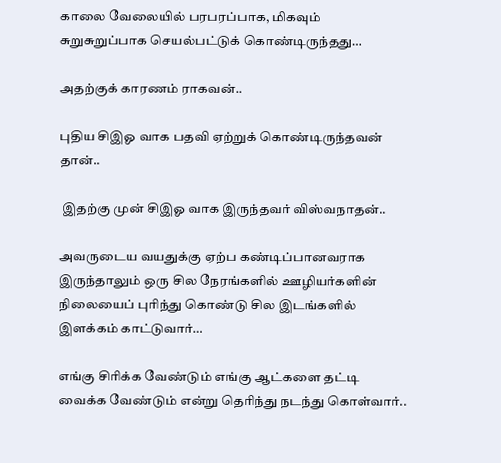காலை வேலையில் பரபரப்பாக, மிகவும் சுறுசுறுப்பாக செயல்பட்டுக் கொண்டிருந்தது…

அதற்குக் காரணம் ராகவன்..

புதிய சிஇஓ வாக பதவி ஏற்றுக் கொண்டிருந்தவன் தான்..

 இதற்கு முன் சிஇஓ வாக இருந்தவர் விஸ்வநாதன்..

அவருடைய வயதுக்கு ஏற்ப கண்டிப்பானவராக இருந்தாலும் ஒரு சில நேரங்களில் ஊழியர்களின் நிலையைப் புரிந்து கொண்டு சில இடங்களில் இளக்கம் காட்டுவார்…

எங்கு சிரிக்க வேண்டும் எங்கு ஆட்களை தட்டி வைக்க வேண்டும் என்று தெரிந்து நடந்து கொள்வார்..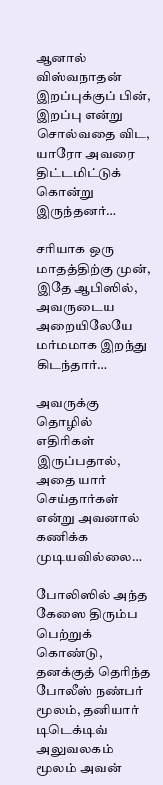ஆனால் விஸ்வநாதன் இறப்புக்குப் பின், இறப்பு என்று சொல்வதை விட, யாரோ அவரை திட்டமிட்டுக் கொன்று இருந்தனர்…

சரியாக ஒரு மாதத்திற்கு முன், இதே ஆபிஸில், அவருடைய அறையிலேயே மர்மமாக இறந்து கிடந்தார்…

அவருக்கு தொழில் எதிரிகள் இருப்பதால், அதை யார் செய்தார்கள் என்று அவனால் கணிக்க முடியவில்லை…

போலிஸில் அந்த கேஸை திரும்ப பெற்றுக் கொண்டு, தனக்குத் தெரிந்த போலீஸ் நண்பர் மூலம், தனியார் டிடெக்டிவ் அலுவலகம் மூலம் அவன்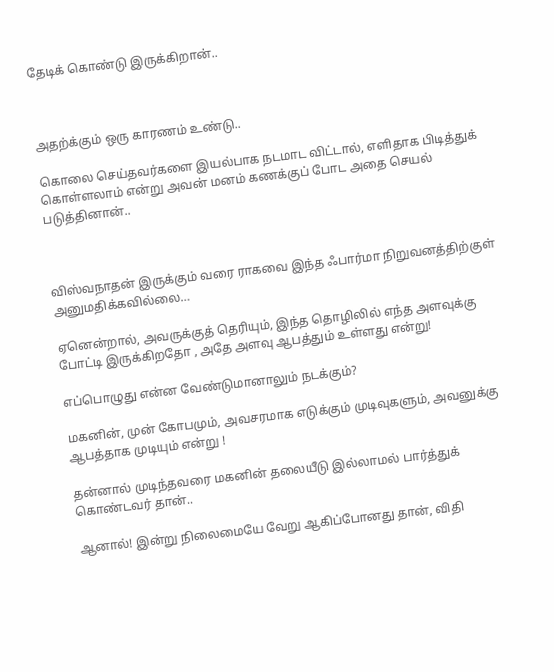தேடிக் கொண்டு இருக்கிறான்..



அதற்க்கும் ஒரு காரணம் உண்டு..

கொலை செய்தவர்களை இயல்பாக நடமாட விட்டால், எளிதாக பிடித்துக் கொள்ளலாம் என்று அவன் மனம் கணக்குப் போட அதை செயல் படுத்தினான்..



விஸ்வநாதன் இருக்கும் வரை ராகவை இந்த ஃபார்மா நிறுவனத்திற்குள் அனுமதிக்கவில்லை…

ஏனென்றால், அவருக்குத் தெரியும், இந்த தொழிலில் எந்த அளவுக்கு போட்டி இருக்கிறதோ , அதே அளவு ஆபத்தும் உள்ளது என்று!

எப்பொழுது என்ன வேண்டுமானாலும் நடக்கும்?

மகனின், முன் கோபமும், அவசரமாக எடுக்கும் முடிவுகளும், அவனுக்கு ஆபத்தாக முடியும் என்று !

தன்னால் முடிந்தவரை மகனின் தலையீடு இல்லாமல் பார்த்துக் கொண்டவர் தான்..

ஆனால்! இன்று நிலைமையே வேறு ஆகிப்போனது தான், விதி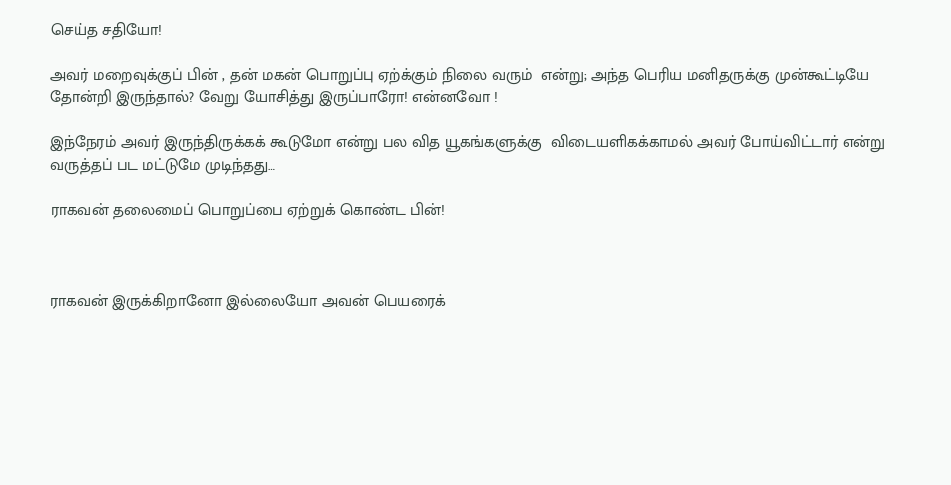செய்த சதியோ!

அவர் மறைவுக்குப் பின் , தன் மகன் பொறுப்பு ஏற்க்கும் நிலை வரும்  என்று; அந்த பெரிய மனிதருக்கு முன்கூட்டியே தோன்றி இருந்தால்? வேறு யோசித்து இருப்பாரோ! என்னவோ !

இந்நேரம் அவர் இருந்திருக்கக் கூடுமோ என்று பல வித யூகங்களுக்கு  விடையளிகக்காமல் அவர் போய்விட்டார் என்று வருத்தப் பட மட்டுமே முடிந்தது…

ராகவன் தலைமைப் பொறுப்பை ஏற்றுக் கொண்ட பின்!



ராகவன் இருக்கிறானோ இல்லையோ அவன் பெயரைக்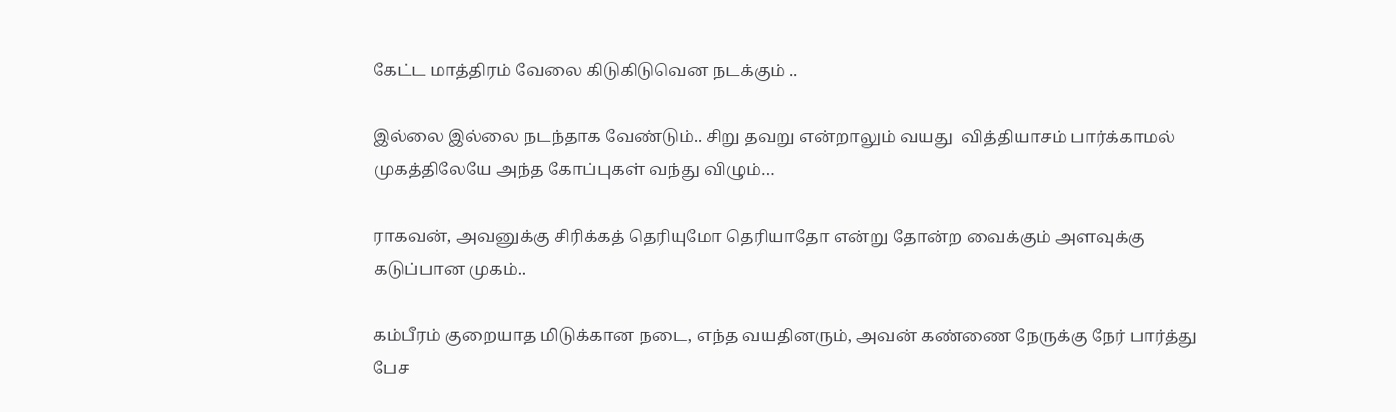கேட்ட மாத்திரம் வேலை கிடுகிடுவென நடக்கும் ..

இல்லை இல்லை நடந்தாக வேண்டும்.. சிறு தவறு என்றாலும் வயது  வித்தியாசம் பார்க்காமல் முகத்திலேயே அந்த கோப்புகள் வந்து விழும்…

ராகவன், அவனுக்கு சிரிக்கத் தெரியுமோ தெரியாதோ என்று தோன்ற வைக்கும் அளவுக்கு கடுப்பான முகம்..

கம்பீரம் குறையாத மிடுக்கான நடை, எந்த வயதினரும், அவன் கண்ணை நேருக்கு நேர் பார்த்து பேச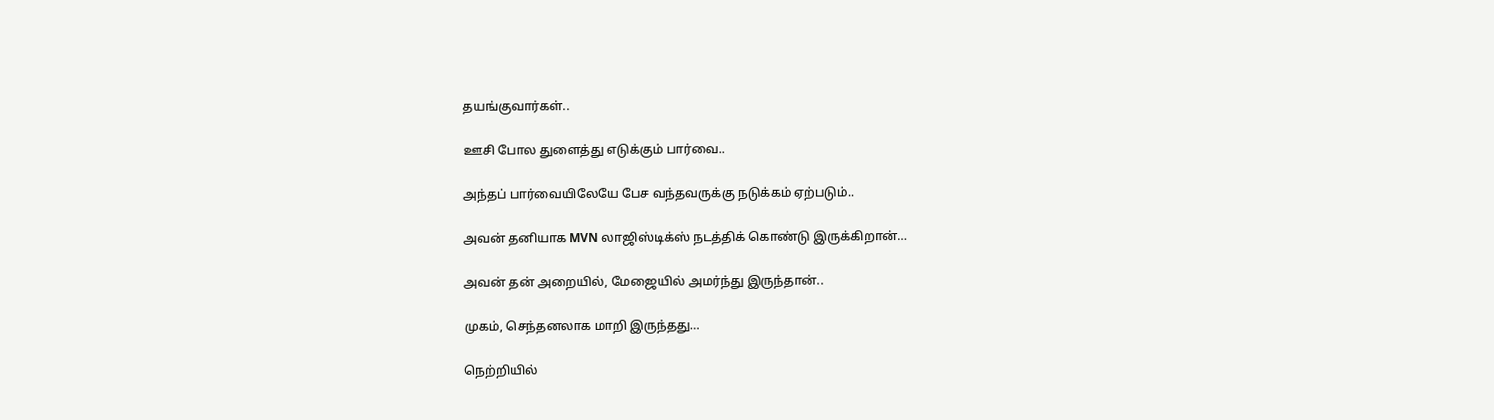தயங்குவார்கள்..

ஊசி போல துளைத்து எடுக்கும் பார்வை..

அந்தப் பார்வையிலேயே பேச வந்தவருக்கு நடுக்கம் ஏற்படும்..

அவன் தனியாக MVN லாஜிஸ்டிக்ஸ் நடத்திக் கொண்டு இருக்கிறான்…

அவன் தன் அறையில், மேஜையில் அமர்ந்து இருந்தான்..

முகம், செந்தனலாக மாறி இருந்தது…

நெற்றியில்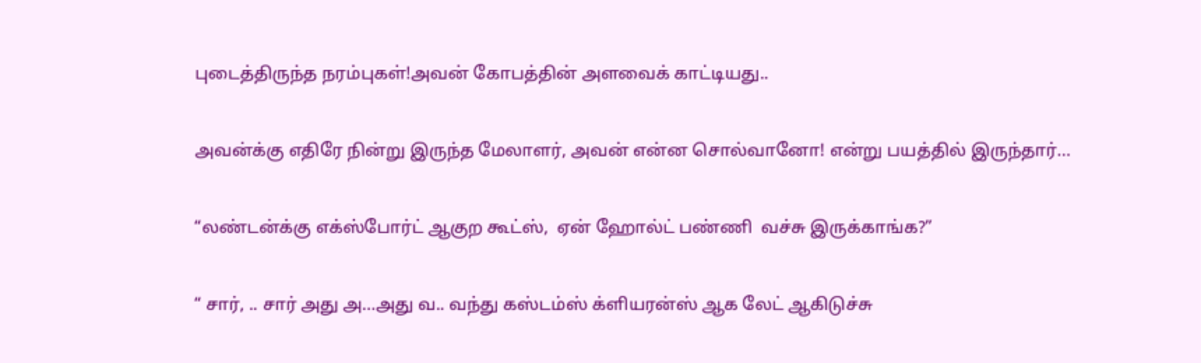புடைத்திருந்த நரம்புகள்!அவன் கோபத்தின் அளவைக் காட்டியது..

அவன்க்கு எதிரே நின்று இருந்த மேலாளர், அவன் என்ன சொல்வானோ! என்று பயத்தில் இருந்தார்…

“லண்டன்க்கு எக்ஸ்போர்ட் ஆகுற கூட்ஸ்,  ஏன் ஹோல்ட் பண்ணி  வச்சு இருக்காங்க?”

“ சார், .. சார் அது அ…அது வ.. வந்து கஸ்டம்ஸ் க்ளியரன்ஸ் ஆக லேட் ஆகிடுச்சு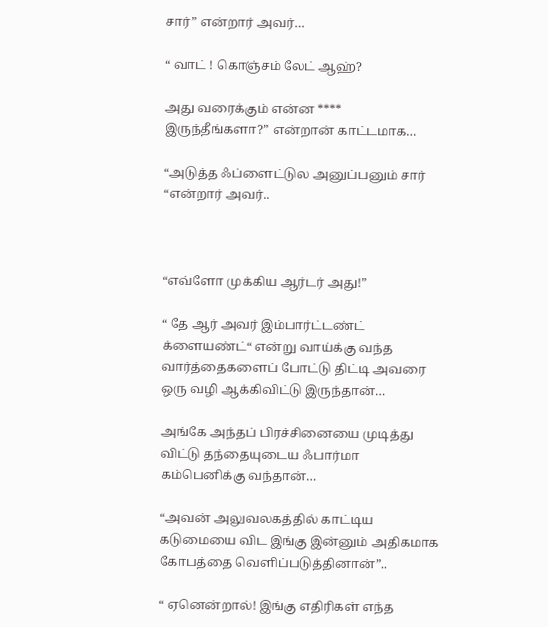சார்” என்றார் அவர்…

“ வாட் ! கொஞ்சம் லேட் ஆஹ்?

அது வரைக்கும் என்ன **** இருந்தீங்களா?” என்றான் காட்டமாக…

“அடுத்த ஃப்ளைட்டுல அனுப்பனும் சார் “என்றார் அவர்..



“எவ்ளோ முக்கிய ஆர்டர் அது!”

“ தே ஆர் அவர் இம்பார்ட்டண்ட் க்ளையண்ட்“ என்று வாய்க்கு வந்த வார்த்தைகளைப் போட்டு திட்டி அவரை ஒரு வழி ஆக்கிவிட்டு இருந்தான்…

அங்கே அந்தப் பிரச்சினையை முடித்து விட்டு தந்தையுடைய ஃபார்மா  கம்பெனிக்கு வந்தான்…

“அவன் அலுவலகத்தில் காட்டிய கடுமையை விட இங்கு இன்னும் அதிகமாக கோபத்தை வெளிப்படுத்தினான்”..

“ ஏனென்றால்! இங்கு எதிரிகள் எந்த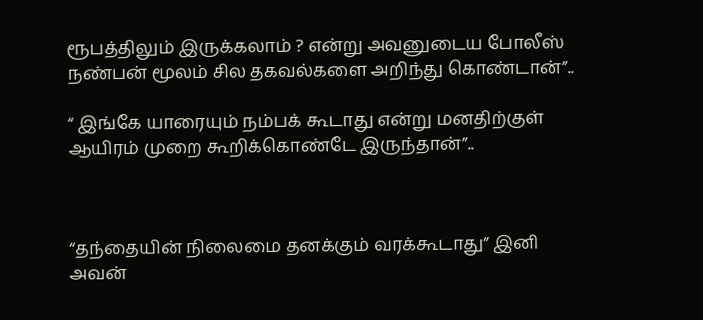ரூபத்திலும் இருக்கலாம் ? என்று அவனுடைய போலீஸ் நண்பன் மூலம் சில தகவல்களை அறிந்து கொண்டான்”..

“ இங்கே யாரையும் நம்பக் கூடாது என்று மனதிற்குள் ஆயிரம் முறை கூறிக்கொண்டே இருந்தான்”..



“தந்தையின் நிலைமை தனக்கும் வரக்கூடாது” இனி அவன்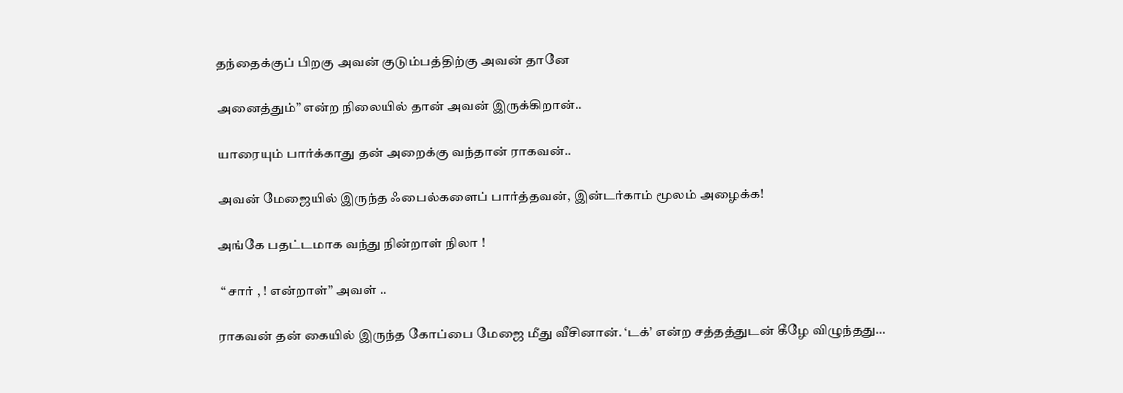தந்தைக்குப் பிறகு அவன் குடும்பத்திற்கு அவன் தானே

அனைத்தும்” என்ற நிலையில் தான் அவன் இருக்கிறான்..

யாரையும் பார்க்காது தன் அறைக்கு வந்தான் ராகவன்..

அவன் மேஜையில் இருந்த ஃபைல்களைப் பார்த்தவன், இன்டர்காம் மூலம் அழைக்க!

அங்கே பதட்டமாக வந்து நின்றாள் நிலா !

 “ சார் , ! என்றாள்” அவள் ..

ராகவன் தன் கையில் இருந்த கோப்பை மேஜை மீது வீசினான். ‘டக்’ என்ற சத்தத்துடன் கீழே விழுந்தது…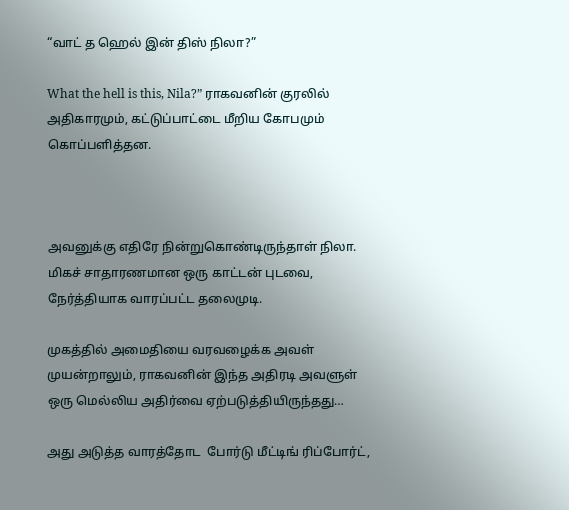“வாட் த ஹெல் இன் திஸ் நிலா?”

What the hell is this, Nila?” ராகவனின் குரலில் அதிகாரமும், கட்டுப்பாட்டை மீறிய கோபமும் கொப்பளித்தன.



அவனுக்கு எதிரே நின்றுகொண்டிருந்தாள் நிலா. மிகச் சாதாரணமான ஒரு காட்டன் புடவை, நேர்த்தியாக வாரப்பட்ட தலைமுடி.

முகத்தில் அமைதியை வரவழைக்க அவள் முயன்றாலும், ராகவனின் இந்த அதிரடி அவளுள் ஒரு மெல்லிய அதிர்வை ஏற்படுத்தியிருந்தது…

அது அடுத்த வாரத்தோட  போர்டு மீட்டிங் ரிப்போர்ட்,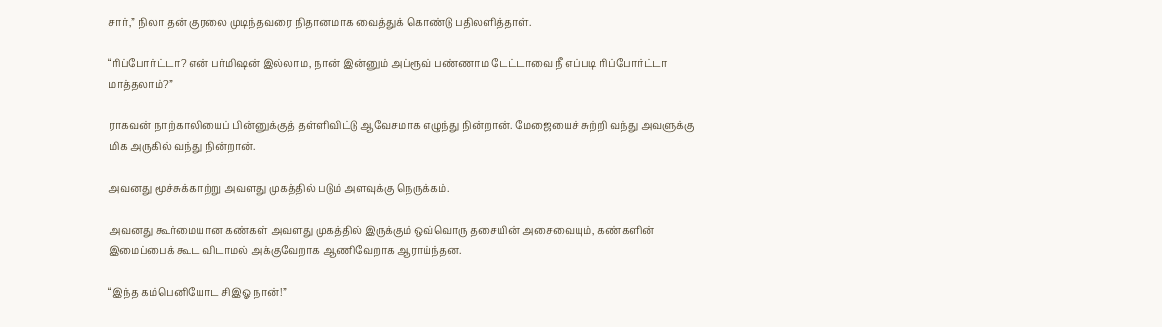சார்,” நிலா தன் குரலை முடிந்தவரை நிதானமாக வைத்துக் கொண்டு பதிலளித்தாள்.

“ரிப்போர்ட்டா? என் பர்மிஷன் இல்லாம, நான் இன்னும் அப்ரூவ் பண்ணாம டேட்டாவை நீ எப்படி ரிப்போர்ட்டா மாத்தலாம்?”

ராகவன் நாற்காலியைப் பின்னுக்குத் தள்ளிவிட்டு ஆவேசமாக எழுந்து நின்றான். மேஜையைச் சுற்றி வந்து அவளுக்கு மிக அருகில் வந்து நின்றான்.

அவனது மூச்சுக்காற்று அவளது முகத்தில் படும் அளவுக்கு நெருக்கம்.

அவனது கூர்மையான கண்கள் அவளது முகத்தில் இருக்கும் ஒவ்வொரு தசையின் அசைவையும், கண்களின் இமைப்பைக் கூட விடாமல் அக்குவேறாக ஆணிவேறாக ஆராய்ந்தன.

“இந்த கம்பெனியோட சிஇஓ நான்!”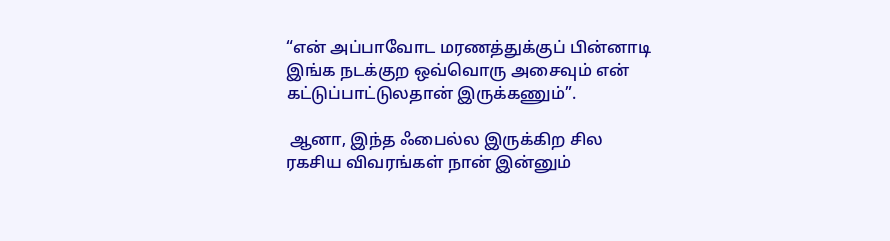“என் அப்பாவோட மரணத்துக்குப் பின்னாடி இங்க நடக்குற ஒவ்வொரு அசைவும் என் கட்டுப்பாட்டுலதான் இருக்கணும்”.

 ஆனா, இந்த ஃபைல்ல இருக்கிற சில ரகசிய விவரங்கள் நான் இன்னும்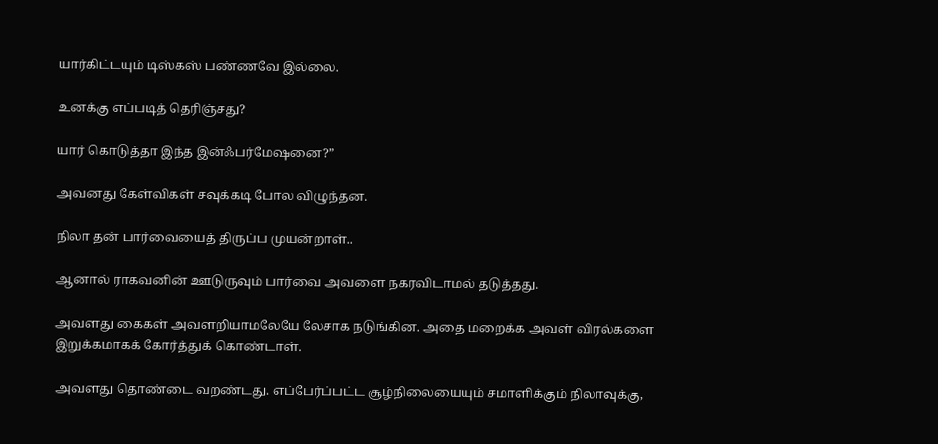யார்கிட்டயும் டிஸ்கஸ் பண்ணவே இல்லை.

உனக்கு எப்படித் தெரிஞ்சது?

யார் கொடுத்தா இந்த இன்ஃபர்மேஷனை?”

அவனது கேள்விகள் சவுக்கடி போல விழுந்தன.

நிலா தன் பார்வையைத் திருப்ப முயன்றாள்..

ஆனால் ராகவனின் ஊடுருவும் பார்வை அவளை நகரவிடாமல் தடுத்தது.

அவளது கைகள் அவளறியாமலேயே லேசாக நடுங்கின. அதை மறைக்க அவள் விரல்களை இறுக்கமாகக் கோர்த்துக் கொண்டாள்.

அவளது தொண்டை வறண்டது. எப்பேர்ப்பட்ட சூழ்நிலையையும் சமாளிக்கும் நிலாவுக்கு,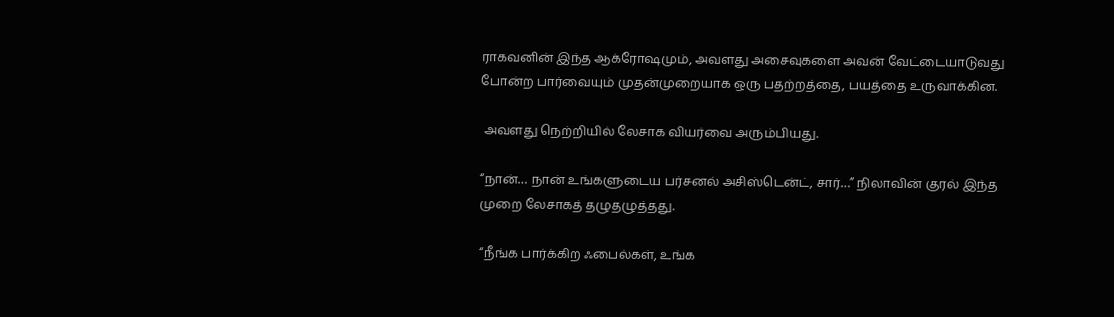ராகவனின் இந்த ஆக்ரோஷமும், அவளது அசைவுகளை அவன் வேட்டையாடுவது போன்ற பார்வையும் முதன்முறையாக ஒரு பதற்றத்தை, பயத்தை உருவாக்கின.

 அவளது நெற்றியில் லேசாக வியர்வை அரும்பியது.

“நான்… நான் உங்களுடைய பர்சனல் அசிஸ்டென்ட், சார்…” நிலாவின் குரல் இந்த முறை லேசாகத் தழுதழுத்தது.

“நீங்க பார்க்கிற ஃபைல்கள், உங்க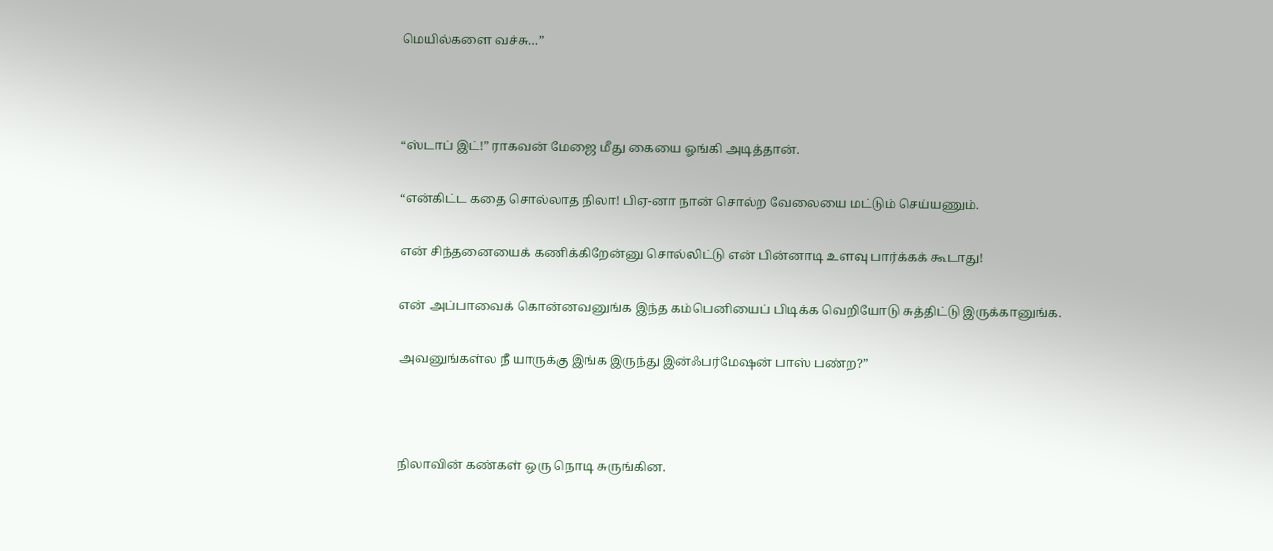மெயில்களை வச்சு…”



“ஸ்டாப் இட்!” ராகவன் மேஜை மீது கையை ஓங்கி அடித்தான்.

“என்கிட்ட கதை சொல்லாத நிலா! பிஏ-னா நான் சொல்ற வேலையை மட்டும் செய்யணும்.

என் சிந்தனையைக் கணிக்கிறேன்னு சொல்லிட்டு என் பின்னாடி உளவு பார்க்கக் கூடாது!

என் அப்பாவைக் கொன்னவனுங்க இந்த கம்பெனியைப் பிடிக்க வெறியோடு சுத்திட்டு இருக்கானுங்க.

அவனுங்கள்ல நீ யாருக்கு இங்க இருந்து இன்ஃபர்மேஷன் பாஸ் பண்ற?”



நிலாவின் கண்கள் ஒரு நொடி சுருங்கின.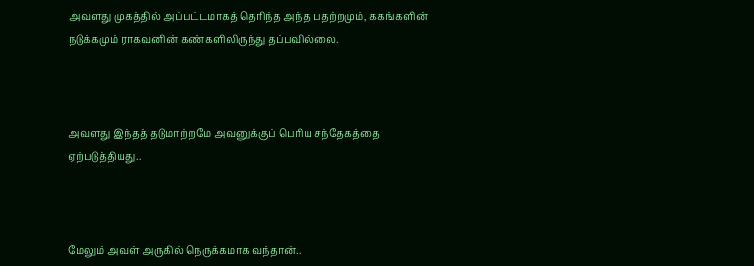அவளது முகத்தில் அப்பட்டமாகத் தெரிந்த அந்த பதற்றமும், ககங்களின் நடுக்கமும் ராகவனின் கண்களிலிருந்து தப்பவில்லை.



அவளது இந்தத் தடுமாற்றமே அவனுக்குப் பெரிய சந்தேகத்தை ஏற்படுத்தியது..



மேலும் அவள் அருகில் நெருக்கமாக வந்தான்..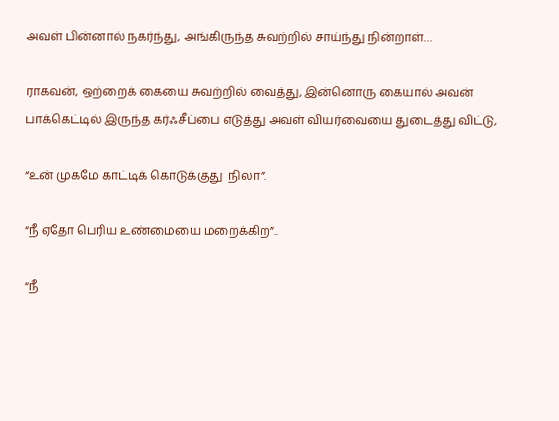அவள் பின்னால் நகர்ந்து, அங்கிருந்த சுவற்றில் சாய்ந்து நின்றாள்…

ராகவன், ஒற்றைக் கையை சுவற்றில் வைத்து, இன்னொரு கையால் அவன் பாக்கெட்டில் இருந்த கர்ஃசீப்பை எடுத்து அவள் வியர்வையை துடைத்து விட்டு,

“உன் முகமே காட்டிக் கொடுக்குது  நிலா”.

“நீ ஏதோ பெரிய உண்மையை மறைக்கிற”..

“நீ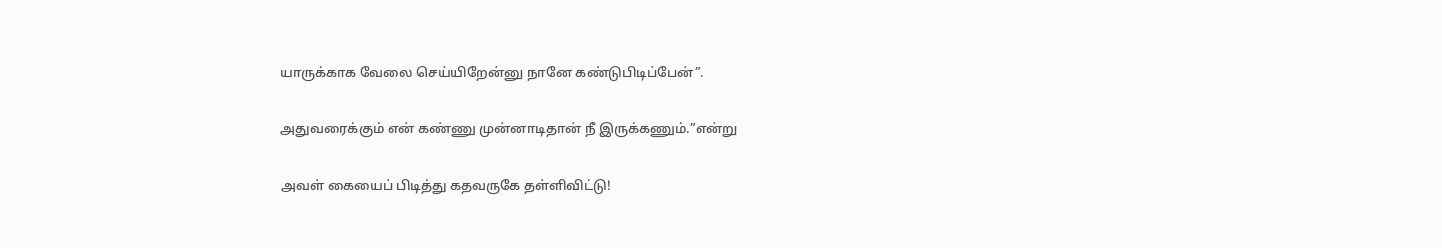யாருக்காக வேலை செய்யிறேன்னு நானே கண்டுபிடிப்பேன்”.

அதுவரைக்கும் என் கண்ணு முன்னாடிதான் நீ இருக்கணும்.”என்று

அவள் கையைப் பிடித்து கதவருகே தள்ளிவிட்டு!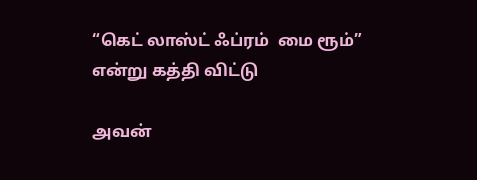“கெட் லாஸ்ட் ஃப்ரம்  மை ரூம்” என்று கத்தி விட்டு

அவன்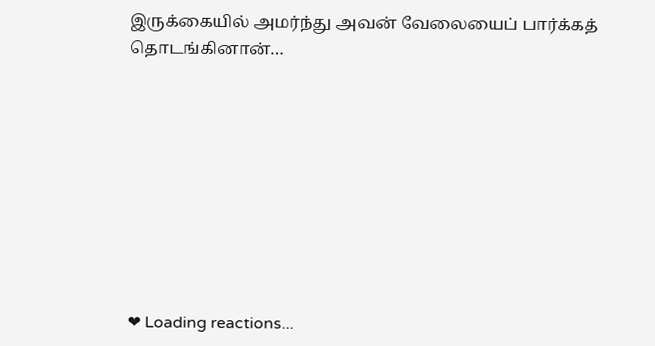இருக்கையில் அமர்ந்து அவன் வேலையைப் பார்க்கத் தொடங்கினான்…









❤ Loading reactions...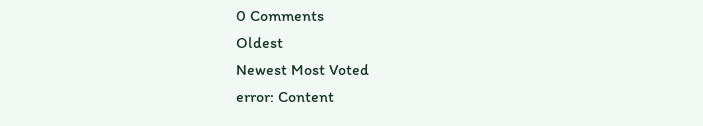0 Comments
Oldest
Newest Most Voted
error: Content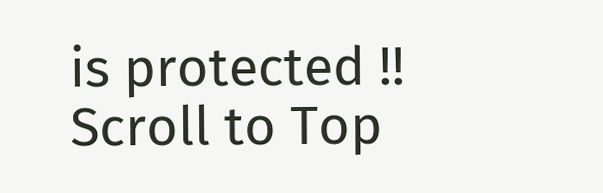is protected !!
Scroll to Top